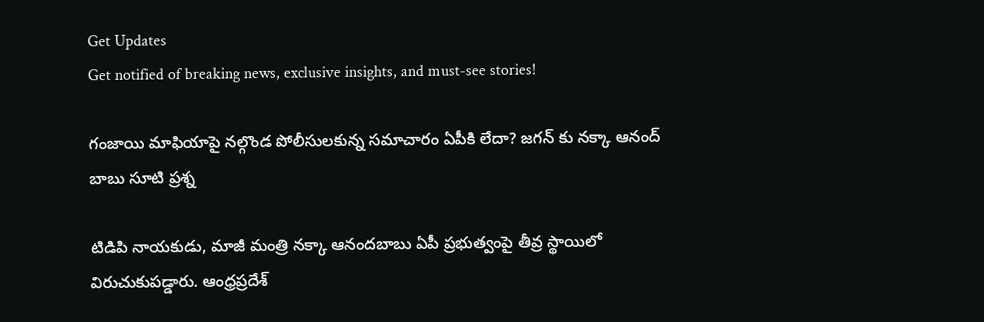Get Updates
Get notified of breaking news, exclusive insights, and must-see stories!

గంజాయి మాఫియాపై నల్గొండ పోలీసులకున్న సమాచారం ఏపీకి లేదా? జగన్ కు నక్కా ఆనంద్ బాబు సూటి ప్రశ్న

టిడిపి నాయకుడు, మాజీ మంత్రి నక్కా ఆనందబాబు ఏపీ ప్రభుత్వంపై తీవ్ర స్థాయిలో విరుచుకుపడ్డారు. ఆంధ్రప్రదేశ్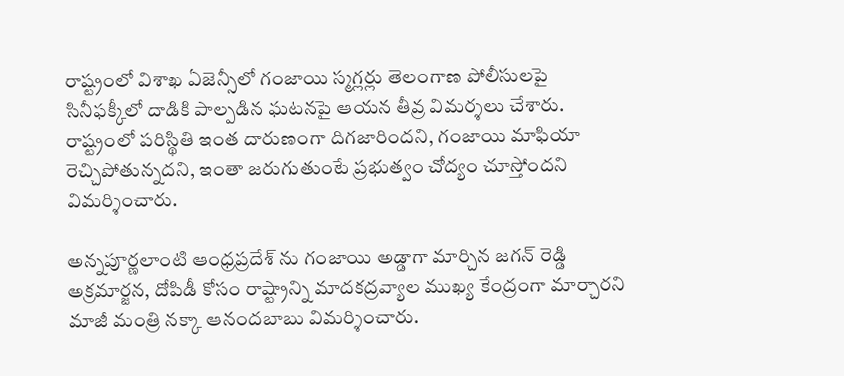రాష్ట్రంలో విశాఖ ఏజెన్సీలో గంజాయి స్మగ్లర్లు తెలంగాణ పోలీసులపై సినీఫక్కీలో దాడికి పాల్పడిన ఘటనపై ఆయన తీవ్ర విమర్శలు చేశారు. రాష్ట్రంలో పరిస్థితి ఇంత దారుణంగా దిగజారిందని, గంజాయి మాఫియా రెచ్చిపోతున్నదని, ఇంతా జరుగుతుంటే ప్రభుత్వం చోద్యం చూస్తోందని విమర్శించారు.

అన్నపూర్ణలాంటి ఆంధ్రప్రదేశ్ ను గంజాయి అడ్డాగా మార్చిన జగన్ రెడ్డి
అక్రమార్జన, దోపిడీ కోసం రాష్ట్రాన్ని మాదకద్రవ్యాల ముఖ్య కేంద్రంగా మార్చారని మాజీ మంత్రి నక్కా ఆనందబాబు విమర్శించారు.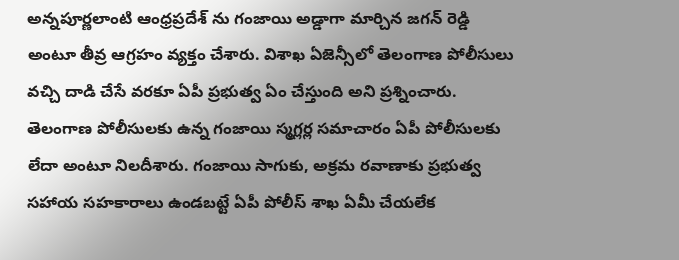అన్నపూర్ణలాంటి ఆంధ్రప్రదేశ్ ను గంజాయి అడ్డాగా మార్చిన జగన్ రెడ్డి అంటూ తీవ్ర ఆగ్రహం వ్యక్తం చేశారు. విశాఖ ఏజెన్సీలో తెలంగాణ పోలీసులు వచ్చి దాడి చేసే వరకూ ఏపీ ప్రభుత్వ ఏం చేస్తుంది అని ప్రశ్నించారు. తెలంగాణ పోలీసులకు ఉన్న గంజాయి స్మగ్లర్ల సమాచారం ఏపీ పోలీసులకు లేదా అంటూ నిలదీశారు. గంజాయి సాగుకు, అక్రమ రవాణాకు ప్రభుత్వ సహాయ సహకారాలు ఉండబట్టే ఏపీ పోలీస్ శాఖ ఏమీ చేయలేక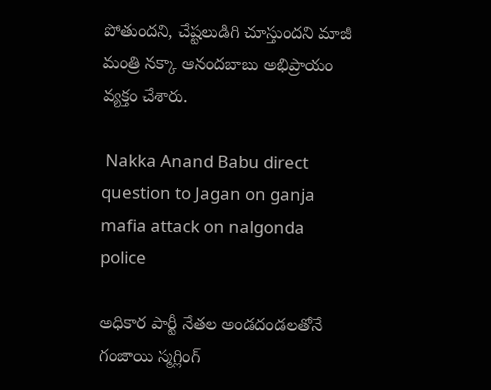పోతుందని, చేష్టలుడిగి చూస్తుందని మాజీ మంత్రి నక్కా ఆనందబాబు అభిప్రాయం వ్యక్తం చేశారు.

 Nakka Anand Babu direct question to Jagan on ganja mafia attack on nalgonda police

అధికార పార్టీ నేతల అండదండలతోనే గంజాయి స్మగ్లింగ్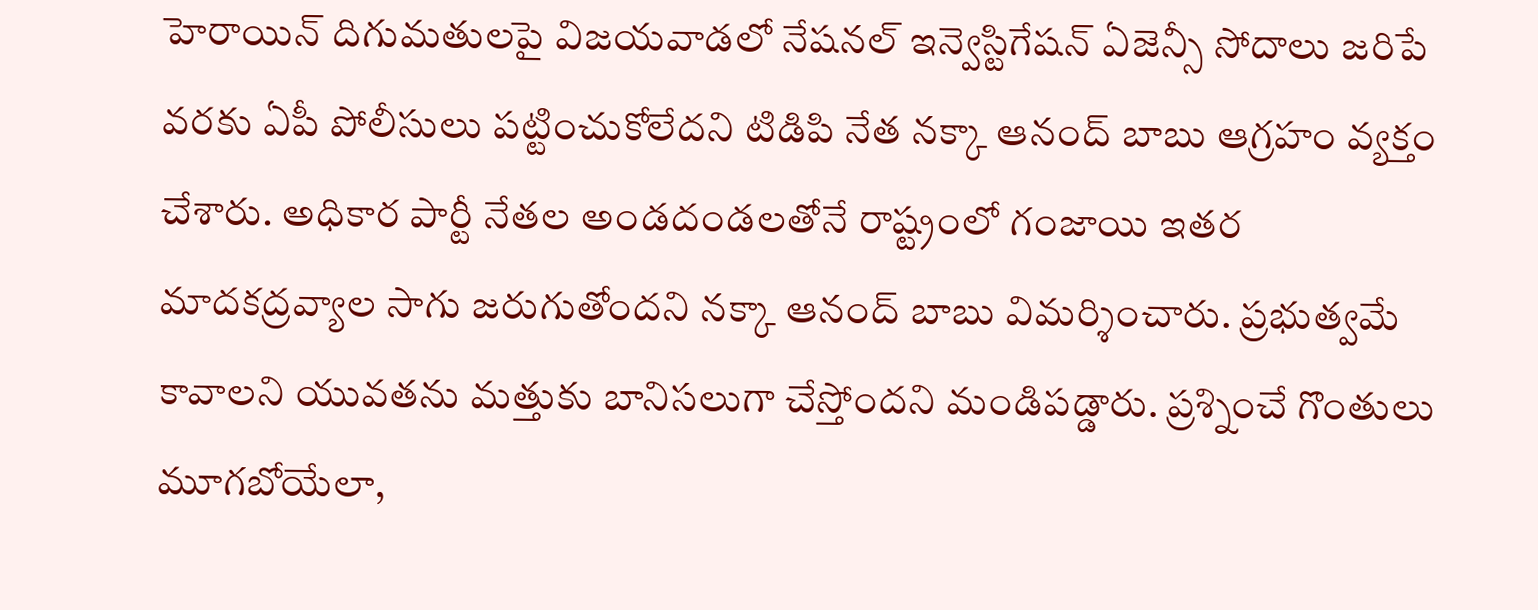హెరాయిన్ దిగుమతులపై విజయవాడలో నేషనల్ ఇన్వెస్టిగేషన్ ఏజెన్సీ సోదాలు జరిపే వరకు ఏపీ పోలీసులు పట్టించుకోలేదని టిడిపి నేత నక్కా ఆనంద్ బాబు ఆగ్రహం వ్యక్తం చేశారు. అధికార పార్టీ నేతల అండదండలతోనే రాష్ట్రంలో గంజాయి ఇతర మాదకద్రవ్యాల సాగు జరుగుతోందని నక్కా ఆనంద్ బాబు విమర్శించారు. ప్రభుత్వమే కావాలని యువతను మత్తుకు బానిసలుగా చేస్తోందని మండిపడ్డారు. ప్రశ్నించే గొంతులు మూగబోయేలా,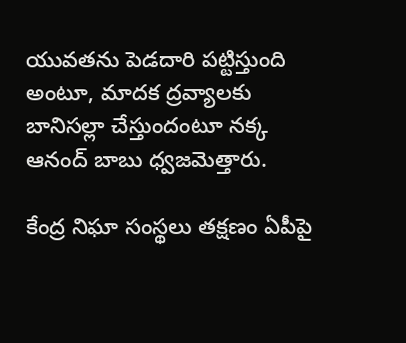యువతను పెడదారి పట్టిస్తుంది అంటూ, మాదక ద్రవ్యాలకు బానిసల్లా చేస్తుందంటూ నక్క ఆనంద్ బాబు ధ్వజమెత్తారు.

కేంద్ర నిఘా సంస్థలు తక్షణం ఏపీపై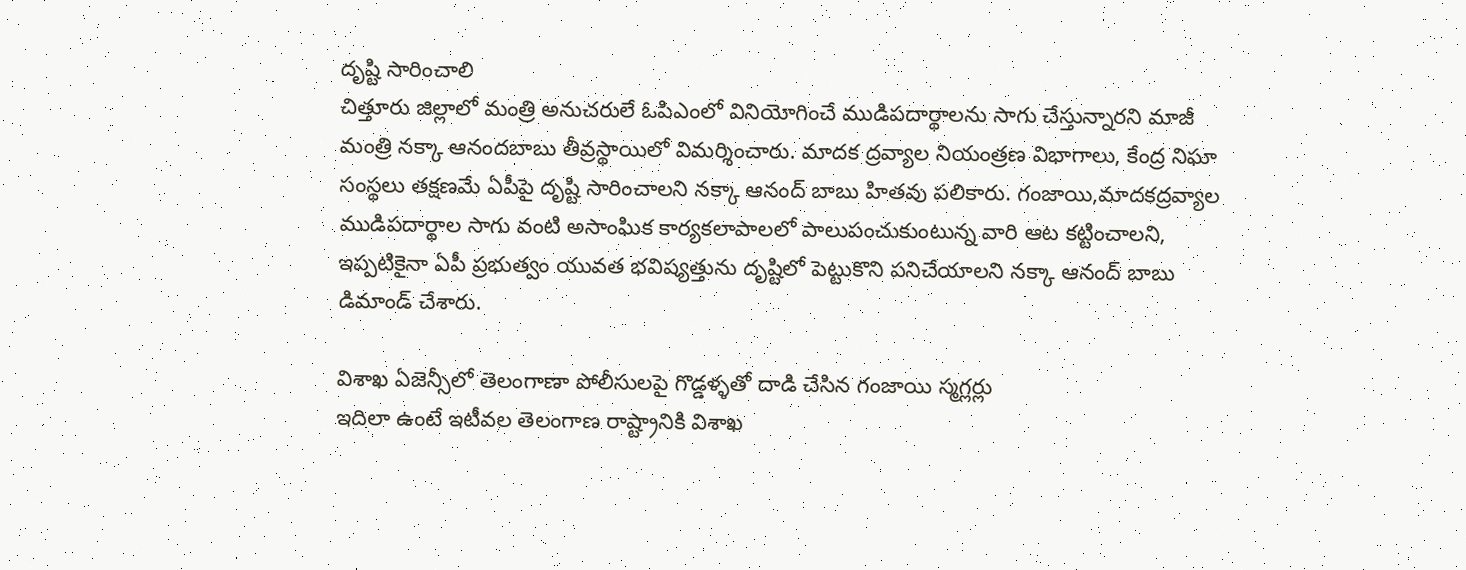దృష్టి సారించాలి
చిత్తూరు జిల్లాలో మంత్రి అనుచరులే ఓపిఎంలో వినియోగించే ముడిపదార్థాలను సాగు చేస్తున్నారని మాజీ మంత్రి నక్కా ఆనందబాబు తీవ్రస్థాయిలో విమర్శించారు. మాదక ద్రవ్యాల నియంత్రణ విభాగాలు, కేంద్ర నిఘా సంస్థలు తక్షణమే ఏపీపై దృష్టి సారించాలని నక్కా ఆనంద్ బాబు హితవు పలికారు. గంజాయి,మాదకద్రవ్యాల ముడిపదార్థాల సాగు వంటి అసాంఘిక కార్యకలాపాలలో పాలుపంచుకుంటున్న వారి ఆట కట్టించాలని, ఇప్పటికైనా ఏపీ ప్రభుత్వం యువత భవిష్యత్తును దృష్టిలో పెట్టుకొని పనిచేయాలని నక్కా ఆనంద్ బాబు డిమాండ్ చేశారు.

విశాఖ ఏజెన్సీలో తెలంగాణా పోలీసులపై గొడ్డళ్ళతో దాడి చేసిన గంజాయి స్మగ్లర్లు
ఇదిలా ఉంటే ఇటీవల తెలంగాణ రాష్ట్రానికి విశాఖ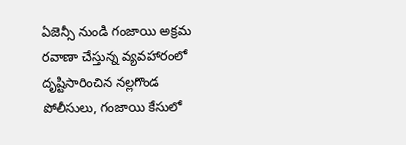ఏజెన్సీ నుండి గంజాయి అక్రమ రవాణా చేస్తున్న వ్యవహారంలో దృష్టిసారించిన నల్లగొండ పోలీసులు, గంజాయి కేసులో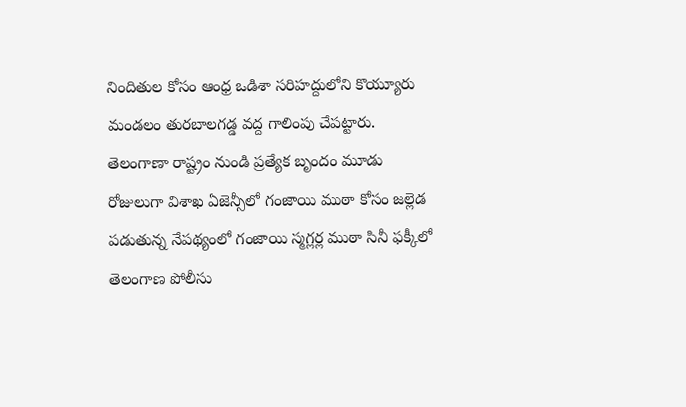నిందితుల కోసం ఆంధ్ర ఒడిశా సరిహద్దులోని కొయ్యూరు మండలం తురబాలగడ్డ వద్ద గాలింపు చేపట్టారు. తెలంగాణా రాష్ట్రం నుండి ప్రత్యేక బృందం మూడు రోజులుగా విశాఖ ఏజెన్సీలో గంజాయి ముఠా కోసం జల్లెడ పడుతున్న నేపథ్యంలో గంజాయి స్మగ్లర్ల ముఠా సినీ ఫక్కీలో తెలంగాణ పోలీసు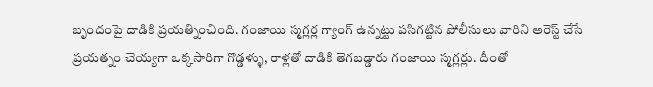బృందంపై దాడికి ప్రయత్నించింది. గంజాయి స్మగ్లర్ల గ్యాంగ్ ఉన్నట్టు పసిగట్టిన పోలీసులు వారిని అరెస్ట్ చేసే ప్రయత్నం చెయ్యగా ఒక్కసారిగా గొడ్డళ్ళు, రాళ్లతో దాడికి తెగబడ్డారు గంజాయి స్మగ్లర్లు. దీంతో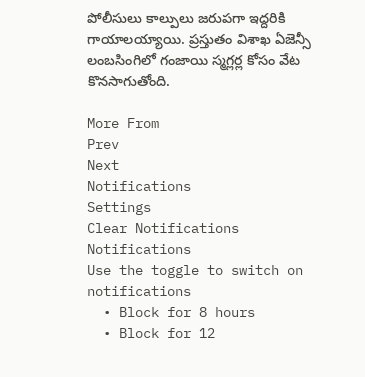పోలీసులు కాల్పులు జరుపగా ఇద్దరికి గాయాలయ్యాయి. ప్రస్తుతం విశాఖ ఏజెన్సీ లంబసింగిలో గంజాయి స్మగ్లర్ల కోసం వేట కొనసాగుతోంది.

More From
Prev
Next
Notifications
Settings
Clear Notifications
Notifications
Use the toggle to switch on notifications
  • Block for 8 hours
  • Block for 12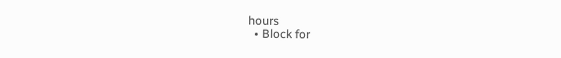hours
  • Block for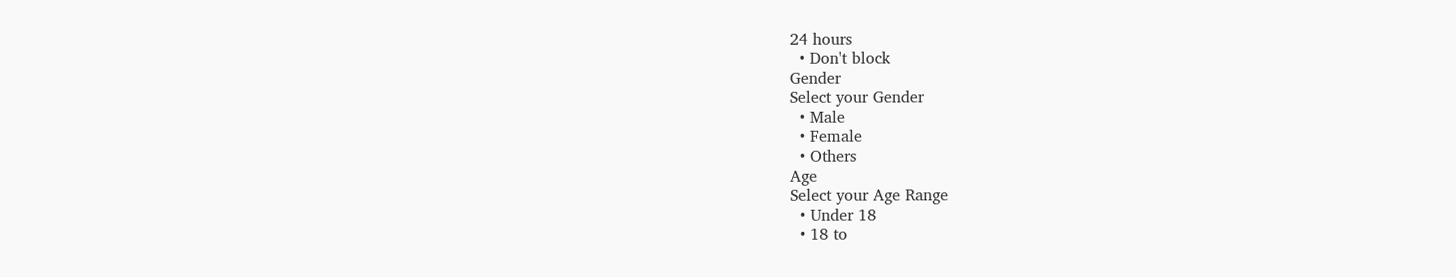24 hours
  • Don't block
Gender
Select your Gender
  • Male
  • Female
  • Others
Age
Select your Age Range
  • Under 18
  • 18 to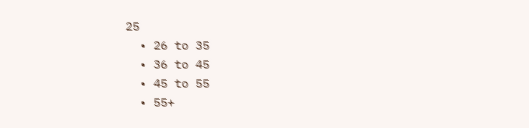25
  • 26 to 35
  • 36 to 45
  • 45 to 55
  • 55+